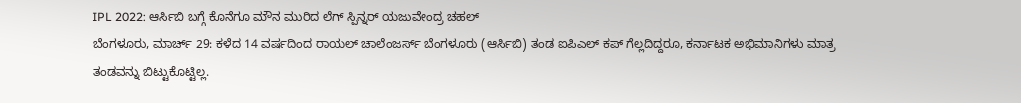IPL 2022: ಆರ್ಸಿಬಿ ಬಗ್ಗೆ ಕೊನೆಗೂ ಮೌನ ಮುರಿದ ಲೆಗ್ ಸ್ಪಿನ್ನರ್ ಯಜುವೇಂದ್ರ ಚಹಲ್
ಬೆಂಗಳೂರು, ಮಾರ್ಚ್ 29: ಕಳೆದ 14 ವರ್ಷದಿಂದ ರಾಯಲ್ ಚಾಲೆಂಜರ್ಸ್ ಬೆಂಗಳೂರು (ಆರ್ಸಿಬಿ) ತಂಡ ಐಪಿಎಲ್ ಕಪ್ ಗೆಲ್ಲದಿದ್ದರೂ, ಕರ್ನಾಟಕ ಅಭಿಮಾನಿಗಳು ಮಾತ್ರ ತಂಡವನ್ನು ಬಿಟ್ಟುಕೊಟ್ಟಿಲ್ಲ.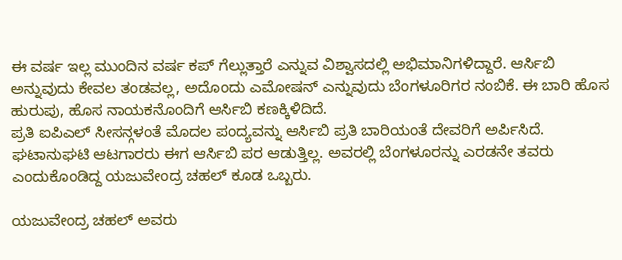ಈ ವರ್ಷ ಇಲ್ಲ ಮುಂದಿನ ವರ್ಷ ಕಪ್ ಗೆಲ್ಲುತ್ತಾರೆ ಎನ್ನುವ ವಿಶ್ವಾಸದಲ್ಲಿ ಅಭಿಮಾನಿಗಳಿದ್ದಾರೆ. ಆರ್ಸಿಬಿ ಅನ್ನುವುದು ಕೇವಲ ತಂಡವಲ್ಲ, ಅದೊಂದು ಎಮೋಷನ್ ಎನ್ನುವುದು ಬೆಂಗಳೂರಿಗರ ನಂಬಿಕೆ. ಈ ಬಾರಿ ಹೊಸ ಹುರುಪು, ಹೊಸ ನಾಯಕನೊಂದಿಗೆ ಆರ್ಸಿಬಿ ಕಣಕ್ಕಿಳಿದಿದೆ.
ಪ್ರತಿ ಐಪಿಎಲ್ ಸೀಸನ್ಗಳಂತೆ ಮೊದಲ ಪಂದ್ಯವನ್ನು ಆರ್ಸಿಬಿ ಪ್ರತಿ ಬಾರಿಯಂತೆ ದೇವರಿಗೆ ಅರ್ಪಿಸಿದೆ. ಘಟಾನುಘಟಿ ಆಟಗಾರರು ಈಗ ಆರ್ಸಿಬಿ ಪರ ಆಡುತ್ತಿಲ್ಲ. ಅವರಲ್ಲಿ ಬೆಂಗಳೂರನ್ನು ಎರಡನೇ ತವರು ಎಂದುಕೊಂಡಿದ್ದ ಯಜುವೇಂದ್ರ ಚಹಲ್ ಕೂಡ ಒಬ್ಬರು.

ಯಜುವೇಂದ್ರ ಚಹಲ್ ಅವರು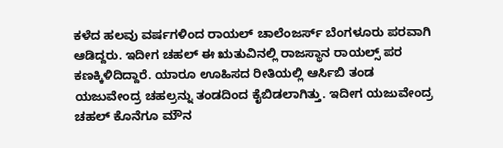ಕಳೆದ ಹಲವು ವರ್ಷಗಳಿಂದ ರಾಯಲ್ ಚಾಲೆಂಜರ್ಸ್ ಬೆಂಗಳೂರು ಪರವಾಗಿ ಆಡಿದ್ದರು. ಇದೀಗ ಚಹಲ್ ಈ ಋತುವಿನಲ್ಲಿ ರಾಜಸ್ಥಾನ ರಾಯಲ್ಸ್ ಪರ ಕಣಕ್ಕಿಳಿದಿದ್ದಾರೆ. ಯಾರೂ ಊಹಿಸದ ರೀತಿಯಲ್ಲಿ ಆರ್ಸಿಬಿ ತಂಡ ಯಜುವೇಂದ್ರ ಚಹಲ್ರನ್ನು ತಂಡದಿಂದ ಕೈಬಿಡಲಾಗಿತ್ತು. ಇದೀಗ ಯಜುವೇಂದ್ರ ಚಹಲ್ ಕೊನೆಗೂ ಮೌನ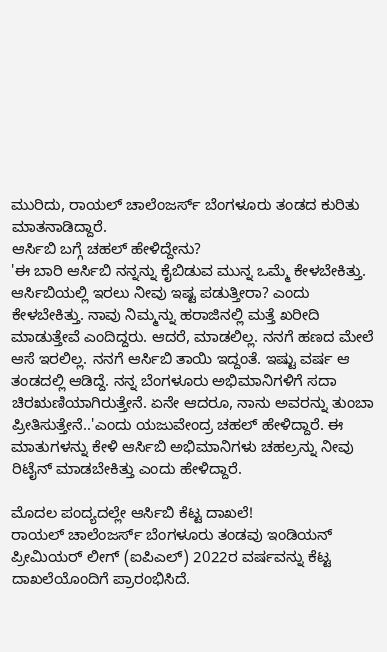ಮುರಿದು, ರಾಯಲ್ ಚಾಲೆಂಜರ್ಸ್ ಬೆಂಗಳೂರು ತಂಡದ ಕುರಿತು ಮಾತನಾಡಿದ್ದಾರೆ.
ಆರ್ಸಿಬಿ ಬಗ್ಗೆ ಚಹಲ್ ಹೇಳಿದ್ದೇನು?
'ಈ ಬಾರಿ ಆರ್ಸಿಬಿ ನನ್ನನ್ನು ಕೈಬಿಡುವ ಮುನ್ನ ಒಮ್ಮೆ ಕೇಳಬೇಕಿತ್ತು. ಆರ್ಸಿಬಿಯಲ್ಲಿ ಇರಲು ನೀವು ಇಷ್ಟ ಪಡುತ್ತೀರಾ? ಎಂದು ಕೇಳಬೇಕಿತ್ತು. ನಾವು ನಿಮ್ಮನ್ನು ಹರಾಜಿನಲ್ಲಿ ಮತ್ತೆ ಖರೀದಿ ಮಾಡುತ್ತೇವೆ ಎಂದಿದ್ದರು. ಆದರೆ, ಮಾಡಲಿಲ್ಲ. ನನಗೆ ಹಣದ ಮೇಲೆ ಆಸೆ ಇರಲಿಲ್ಲ. ನನಗೆ ಆರ್ಸಿಬಿ ತಾಯಿ ಇದ್ದಂತೆ. ಇಷ್ಟು ವರ್ಷ ಆ ತಂಡದಲ್ಲಿ ಆಡಿದ್ದೆ. ನನ್ನ ಬೆಂಗಳೂರು ಅಭಿಮಾನಿಗಳಿಗೆ ಸದಾ ಚಿರಋಣಿಯಾಗಿರುತ್ತೇನೆ. ಏನೇ ಆದರೂ, ನಾನು ಅವರನ್ನು ತುಂಬಾ ಪ್ರೀತಿಸುತ್ತೇನೆ..'ಎಂದು ಯಜುವೇಂದ್ರ ಚಹಲ್ ಹೇಳಿದ್ದಾರೆ. ಈ ಮಾತುಗಳನ್ನು ಕೇಳಿ ಆರ್ಸಿಬಿ ಅಭಿಮಾನಿಗಳು ಚಹಲ್ರನ್ನು ನೀವು ರಿಟೈನ್ ಮಾಡಬೇಕಿತ್ತು ಎಂದು ಹೇಳಿದ್ದಾರೆ.

ಮೊದಲ ಪಂದ್ಯದಲ್ಲೇ ಆರ್ಸಿಬಿ ಕೆಟ್ಟ ದಾಖಲೆ!
ರಾಯಲ್ ಚಾಲೆಂಜರ್ಸ್ ಬೆಂಗಳೂರು ತಂಡವು ಇಂಡಿಯನ್ ಪ್ರೀಮಿಯರ್ ಲೀಗ್ (ಐಪಿಎಲ್) 2022ರ ವರ್ಷವನ್ನು ಕೆಟ್ಟ ದಾಖಲೆಯೊಂದಿಗೆ ಪ್ರಾರಂಭಿಸಿದೆ.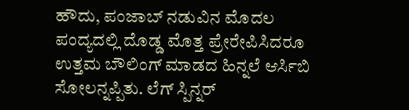ಹೌದು, ಪಂಜಾಬ್ ನಡುವಿನ ಮೊದಲ ಪಂದ್ಯದಲ್ಲಿ ದೊಡ್ಡ ಮೊತ್ತ ಪ್ರೇರೇಪಿಸಿದರೂ ಉತ್ತಮ ಬೌಲಿಂಗ್ ಮಾಡದ ಹಿನ್ನಲೆ ಆರ್ಸಿಬಿ ಸೋಲನ್ನಪ್ಪಿತು. ಲೆಗ್ ಸ್ಪಿನ್ನರ್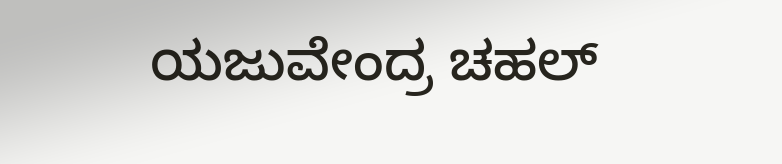ಯಜುವೇಂದ್ರ ಚಹಲ್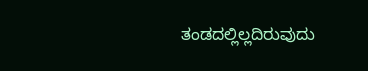ತಂಡದಲ್ಲಿಲ್ಲದಿರುವುದು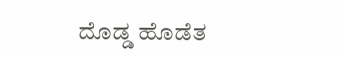ದೊಡ್ಡ ಹೊಡೆತ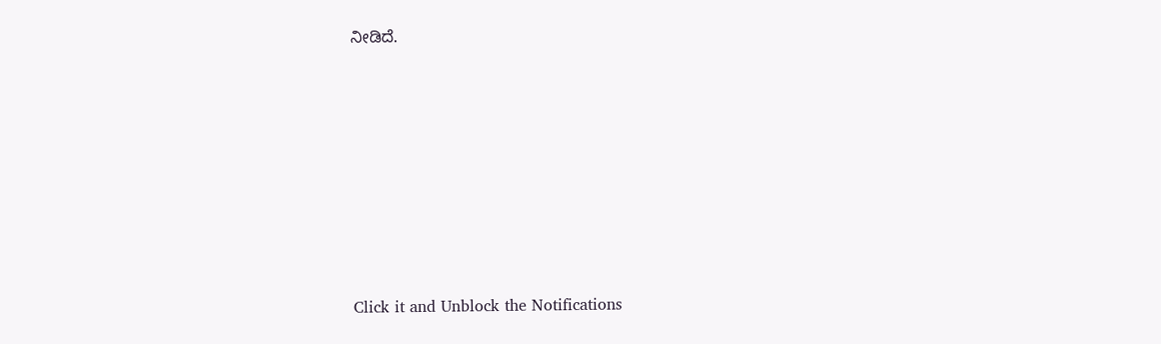ನೀಡಿದೆ.












Click it and Unblock the Notifications